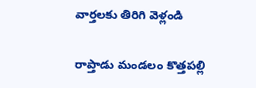వార్తలకు తిరిగి వెళ్లండి

రాప్తాడు మండలం కొత్తపల్లి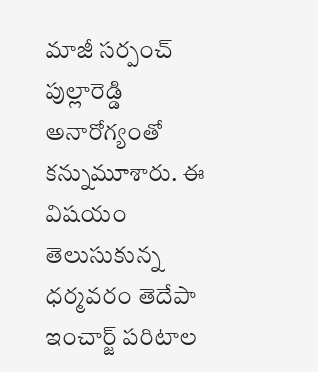మాజీ సర్పంచ్ పుల్లారెడ్డి అనారోగ్యంతో కన్నుమూశారు. ఈ విషయం తెలుసుకున్న ధర్మవరం తెదేపా ఇంచార్జ్ పరిటాల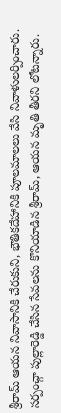శ్రీరామ్ ఆయన నివాసానికి చేరుకుని, భౌతికదేహానికి పూలమాలలు వేసి నివాళులర్పించారు.
సర్పంచ్గా పుల్లారెడ్డి చేసిన సేవలను కొనియాడిన శ్రీరామ్, ఆయన మృతి తీరని లోటన్నారు.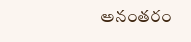అనంతరం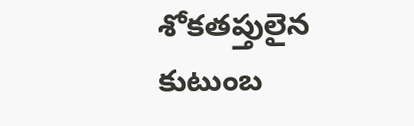శోకతప్తులైన కుటుంబ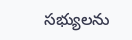సభ్యులను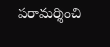పరామర్శించి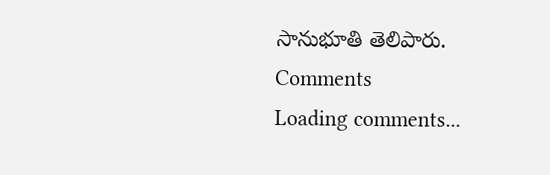సానుభూతి తెలిపారు.
Comments
Loading comments...